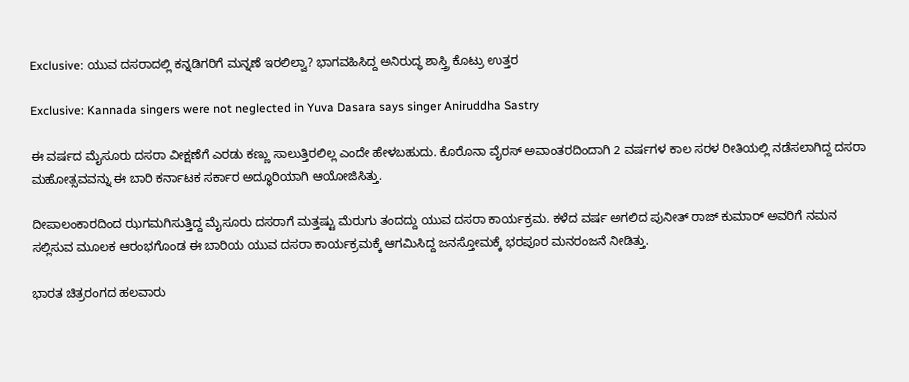Exclusive: ಯುವ ದಸರಾದಲ್ಲಿ ಕನ್ನಡಿಗರಿಗೆ ಮನ್ನಣೆ ಇರಲಿಲ್ವಾ? ಭಾಗವಹಿಸಿದ್ದ ಅನಿರುದ್ಧ ಶಾಸ್ತ್ರಿ ಕೊಟ್ರು ಉತ್ತರ

Exclusive: Kannada singers were not neglected in Yuva Dasara says singer Aniruddha Sastry

ಈ ವರ್ಷದ ಮೈಸೂರು ದಸರಾ ವೀಕ್ಷಣೆಗೆ ಎರಡು ಕಣ್ಣು ಸಾಲುತ್ತಿರಲಿಲ್ಲ ಎಂದೇ ಹೇಳಬಹುದು. ಕೊರೊನಾ ವೈರಸ್ ಅವಾಂತರದಿಂದಾಗಿ 2 ವರ್ಷಗಳ ಕಾಲ ಸರಳ ರೀತಿಯಲ್ಲಿ ನಡೆಸಲಾಗಿದ್ದ ದಸರಾ ಮಹೋತ್ಸವವನ್ನು ಈ ಬಾರಿ ಕರ್ನಾಟಕ ಸರ್ಕಾರ ಅದ್ಧೂರಿಯಾಗಿ ಆಯೋಜಿಸಿತ್ತು.

ದೀಪಾಲಂಕಾರದಿಂದ ಝಗಮಗಿಸುತ್ತಿದ್ದ ಮೈಸೂರು ದಸರಾಗೆ ಮತ್ತಷ್ಟು ಮೆರುಗು ತಂದದ್ದು ಯುವ ದಸರಾ ಕಾರ್ಯಕ್ರಮ. ಕಳೆದ ವರ್ಷ ಅಗಲಿದ ಪುನೀತ್ ರಾಜ್ ಕುಮಾರ್ ಅವರಿಗೆ ನಮನ ಸಲ್ಲಿಸುವ ಮೂಲಕ ಆರಂಭಗೊಂಡ ಈ ಬಾರಿಯ ಯುವ ದಸರಾ ಕಾರ್ಯಕ್ರಮಕ್ಕೆ ಆಗಮಿಸಿದ್ದ ಜನಸ್ತೋಮಕ್ಕೆ ಭರಪೂರ ಮನರಂಜನೆ ನೀಡಿತ್ತು.

ಭಾರತ ಚಿತ್ರರಂಗದ ಹಲವಾರು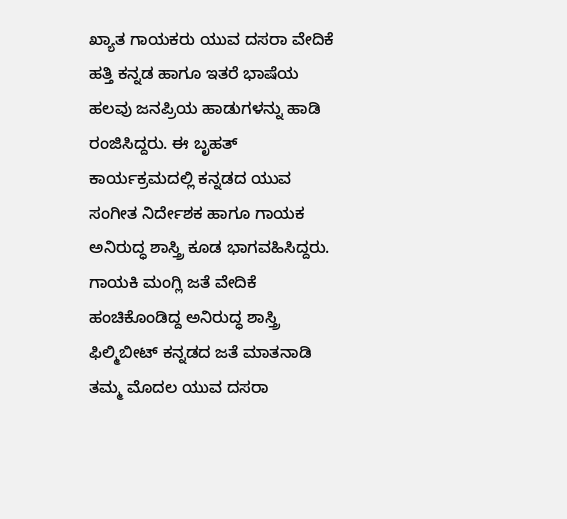ಖ್ಯಾತ ಗಾಯಕರು ಯುವ ದಸರಾ ವೇದಿಕೆ ಹತ್ತಿ ಕನ್ನಡ ಹಾಗೂ ಇತರೆ ಭಾಷೆಯ ಹಲವು ಜನಪ್ರಿಯ ಹಾಡುಗಳನ್ನು ಹಾಡಿ ರಂಜಿಸಿದ್ದರು. ಈ ಬೃಹತ್ ಕಾರ್ಯಕ್ರಮದಲ್ಲಿ ಕನ್ನಡದ ಯುವ ಸಂಗೀತ ನಿರ್ದೇಶಕ ಹಾಗೂ ಗಾಯಕ ಅನಿರುದ್ಧ ಶಾಸ್ತ್ರಿ ಕೂಡ ಭಾಗವಹಿಸಿದ್ದರು. ಗಾಯಕಿ ಮಂಗ್ಲಿ ಜತೆ ವೇದಿಕೆ ಹಂಚಿಕೊಂಡಿದ್ದ ಅನಿರುದ್ಧ ಶಾಸ್ತ್ರಿ ಫಿಲ್ಮಿಬೀಟ್ ಕನ್ನಡದ ಜತೆ ಮಾತನಾಡಿ ತಮ್ಮ ಮೊದಲ ಯುವ ದಸರಾ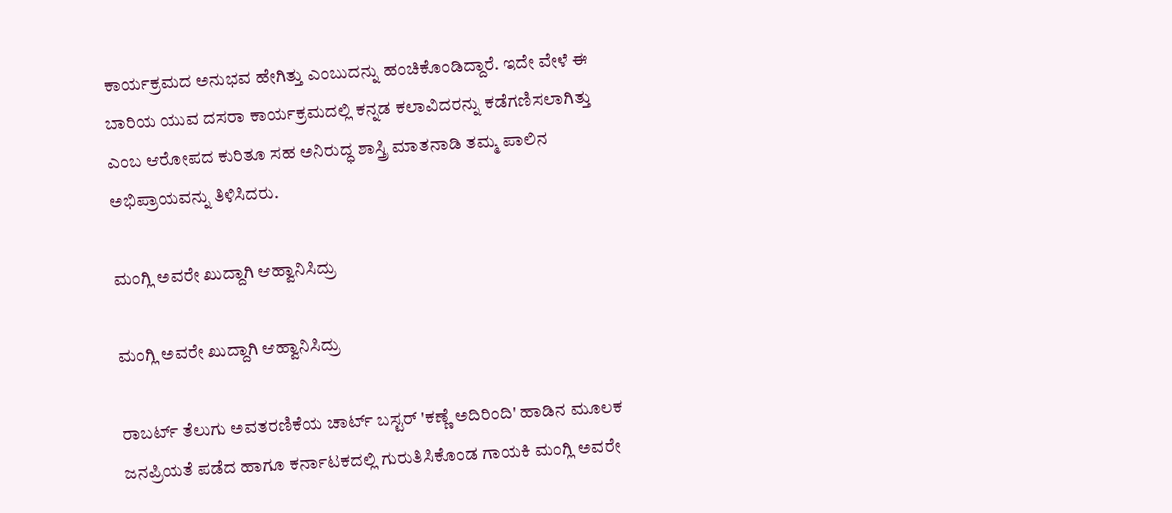ಕಾರ್ಯಕ್ರಮದ ಅನುಭವ ಹೇಗಿತ್ತು ಎಂಬುದನ್ನು ಹಂಚಿಕೊಂಡಿದ್ದಾರೆ. ಇದೇ ವೇಳೆ ಈ ಬಾರಿಯ ಯುವ ದಸರಾ ಕಾರ್ಯಕ್ರಮದಲ್ಲಿ ಕನ್ನಡ ಕಲಾವಿದರನ್ನು ಕಡೆಗಣಿಸಲಾಗಿತ್ತು ಎಂಬ ಆರೋಪದ ಕುರಿತೂ ಸಹ ಅನಿರುದ್ಧ ಶಾಸ್ತ್ರಿ ಮಾತನಾಡಿ ತಮ್ಮ ಪಾಲಿನ ಅಭಿಪ್ರಾಯವನ್ನು ತಿಳಿಸಿದರು.

ಮಂಗ್ಲಿ ಅವರೇ ಖುದ್ದಾಗಿ ಆಹ್ವಾನಿಸಿದ್ರು

ಮಂಗ್ಲಿ ಅವರೇ ಖುದ್ದಾಗಿ ಆಹ್ವಾನಿಸಿದ್ರು

ರಾಬರ್ಟ್ ತೆಲುಗು ಅವತರಣಿಕೆಯ ಚಾರ್ಟ್ ಬಸ್ಟರ್ 'ಕಣ್ಣೆ ಅದಿರಿಂದಿ' ಹಾಡಿನ ಮೂಲಕ ಜನಪ್ರಿಯತೆ ಪಡೆದ ಹಾಗೂ ಕರ್ನಾಟಕದಲ್ಲಿ ಗುರುತಿಸಿಕೊಂಡ ಗಾಯಕಿ ಮಂಗ್ಲಿ ಅವರೇ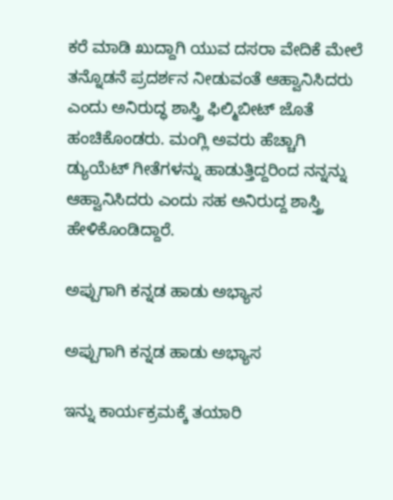ಕರೆ ಮಾಡಿ ಖುದ್ದಾಗಿ ಯುವ ದಸರಾ ವೇದಿಕೆ ಮೇಲೆ ತನ್ನೊಡನೆ ಪ್ರದರ್ಶನ ನೀಡುವಂತೆ ಆಹ್ವಾನಿಸಿದರು ಎಂದು ಅನಿರುದ್ಧ ಶಾಸ್ತ್ರಿ ಫಿಲ್ಮಿಬೀಟ್ ಜೊತೆ ಹಂಚಿಕೊಂಡರು. ಮಂಗ್ಲಿ ಅವರು ಹೆಚ್ಚಾಗಿ ಡ್ಯುಯೆಟ್ ಗೀತೆಗಳನ್ನು ಹಾಡುತ್ತಿದ್ದರಿಂದ ನನ್ನನ್ನು ಆಹ್ವಾನಿಸಿದರು ಎಂದು ಸಹ ಅನಿರುದ್ದ ಶಾಸ್ತ್ರಿ ಹೇಳಿಕೊಂಡಿದ್ದಾರೆ.

ಅಪ್ಪುಗಾಗಿ ಕನ್ನಡ ಹಾಡು ಅಭ್ಯಾಸ

ಅಪ್ಪುಗಾಗಿ ಕನ್ನಡ ಹಾಡು ಅಭ್ಯಾಸ

ಇನ್ನು ಕಾರ್ಯಕ್ರಮಕ್ಕೆ ತಯಾರಿ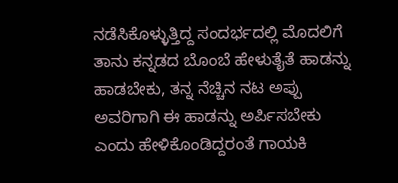ನಡೆಸಿಕೊಳ್ಳುತ್ತಿದ್ದ ಸಂದರ್ಭದಲ್ಲಿ ಮೊದಲಿಗೆ ತಾನು ಕನ್ನಡದ ಬೊಂಬೆ ಹೇಳುತೈತೆ ಹಾಡನ್ನು ಹಾಡಬೇಕು, ತನ್ನ ನೆಚ್ಚಿನ ನಟ ಅಪ್ಪು ಅವರಿಗಾಗಿ ಈ ಹಾಡನ್ನು ಅರ್ಪಿಸಬೇಕು ಎಂದು ಹೇಳಿಕೊಂಡಿದ್ದರಂತೆ ಗಾಯಕಿ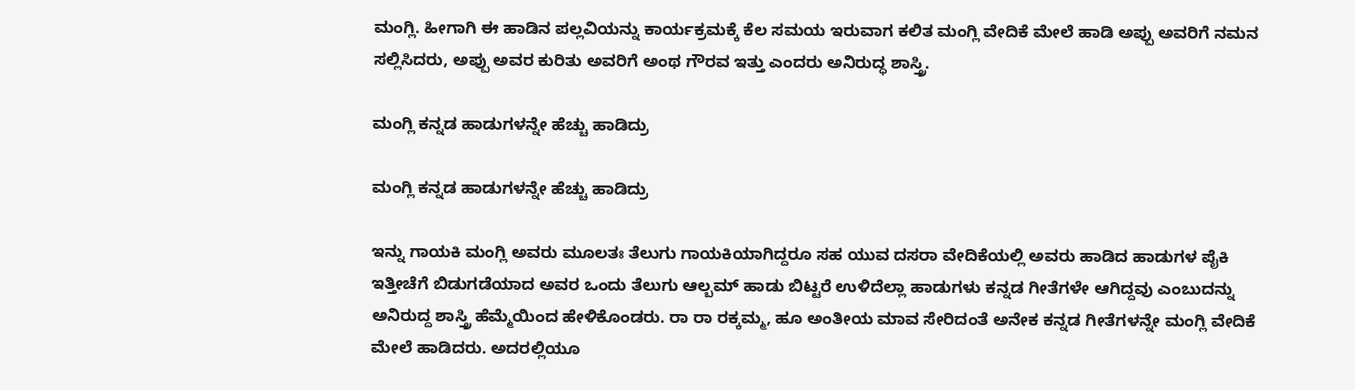ಮಂಗ್ಲಿ. ಹೀಗಾಗಿ ಈ ಹಾಡಿನ ಪಲ್ಲವಿಯನ್ನು ಕಾರ್ಯಕ್ರಮಕ್ಕೆ ಕೆಲ ಸಮಯ ಇರುವಾಗ ಕಲಿತ ಮಂಗ್ಲಿ ವೇದಿಕೆ ಮೇಲೆ ಹಾಡಿ ಅಪ್ಪು ಅವರಿಗೆ ನಮನ ಸಲ್ಲಿಸಿದರು, ಅಪ್ಪು ಅವರ ಕುರಿತು ಅವರಿಗೆ ಅಂಥ ಗೌರವ ಇತ್ತು ಎಂದರು ಅನಿರುದ್ಧ ಶಾಸ್ತ್ರಿ.

ಮಂಗ್ಲಿ ಕನ್ನಡ ಹಾಡುಗಳನ್ನೇ ಹೆಚ್ಚು ಹಾಡಿದ್ರು

ಮಂಗ್ಲಿ ಕನ್ನಡ ಹಾಡುಗಳನ್ನೇ ಹೆಚ್ಚು ಹಾಡಿದ್ರು

ಇನ್ನು ಗಾಯಕಿ ಮಂಗ್ಲಿ ಅವರು ಮೂಲತಃ ತೆಲುಗು ಗಾಯಕಿಯಾಗಿದ್ದರೂ ಸಹ ಯುವ ದಸರಾ ವೇದಿಕೆಯಲ್ಲಿ ಅವರು ಹಾಡಿದ ಹಾಡುಗಳ ಪೈಕಿ ಇತ್ತೀಚೆಗೆ ಬಿಡುಗಡೆಯಾದ ಅವರ ಒಂದು ತೆಲುಗು ಆಲ್ಬಮ್ ಹಾಡು ಬಿಟ್ಟರೆ ಉಳಿದೆಲ್ಲಾ ಹಾಡುಗಳು ಕನ್ನಡ ಗೀತೆಗಳೇ ಆಗಿದ್ದವು ಎಂಬುದನ್ನು ಅನಿರುದ್ದ ಶಾಸ್ತ್ರಿ ಹೆಮ್ಮೆಯಿಂದ ಹೇಳಿಕೊಂಡರು. ರಾ ರಾ ರಕ್ಕಮ್ಮ, ಹೂ ಅಂತೀಯ ಮಾವ ಸೇರಿದಂತೆ ಅನೇಕ ಕನ್ನಡ ಗೀತೆಗಳನ್ನೇ ಮಂಗ್ಲಿ ವೇದಿಕೆ ಮೇಲೆ ಹಾಡಿದರು. ಅದರಲ್ಲಿಯೂ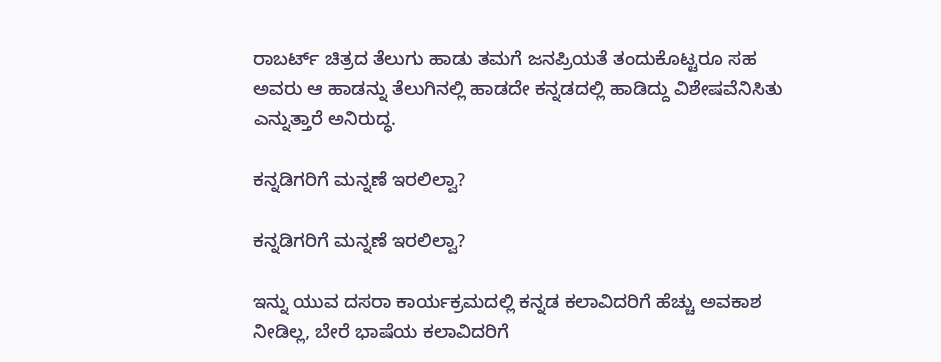ರಾಬರ್ಟ್ ಚಿತ್ರದ ತೆಲುಗು ಹಾಡು ತಮಗೆ ಜನಪ್ರಿಯತೆ ತಂದುಕೊಟ್ಟರೂ ಸಹ ಅವರು ಆ ಹಾಡನ್ನು ತೆಲುಗಿನಲ್ಲಿ ಹಾಡದೇ ಕನ್ನಡದಲ್ಲಿ ಹಾಡಿದ್ದು ವಿಶೇಷವೆನಿಸಿತು ಎನ್ನುತ್ತಾರೆ ಅನಿರುದ್ಧ.

ಕನ್ನಡಿಗರಿಗೆ ಮನ್ನಣೆ ಇರಲಿಲ್ವಾ?

ಕನ್ನಡಿಗರಿಗೆ ಮನ್ನಣೆ ಇರಲಿಲ್ವಾ?

ಇನ್ನು ಯುವ ದಸರಾ ಕಾರ್ಯಕ್ರಮದಲ್ಲಿ ಕನ್ನಡ ಕಲಾವಿದರಿಗೆ ಹೆಚ್ಚು ಅವಕಾಶ ನೀಡಿಲ್ಲ, ಬೇರೆ ಭಾಷೆಯ ಕಲಾವಿದರಿಗೆ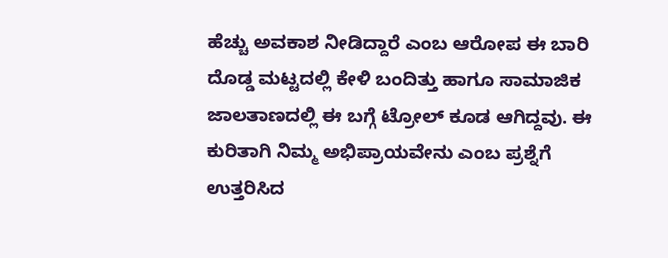ಹೆಚ್ಚು ಅವಕಾಶ ನೀಡಿದ್ದಾರೆ ಎಂಬ ಆರೋಪ ಈ ಬಾರಿ ದೊಡ್ಡ ಮಟ್ಟದಲ್ಲಿ ಕೇಳಿ ಬಂದಿತ್ತು ಹಾಗೂ ಸಾಮಾಜಿಕ ಜಾಲತಾಣದಲ್ಲಿ ಈ ಬಗ್ಗೆ ಟ್ರೋಲ್ ಕೂಡ ಆಗಿದ್ದವು. ಈ ಕುರಿತಾಗಿ ನಿಮ್ಮ ಅಭಿಪ್ರಾಯವೇನು ಎಂಬ ಪ್ರಶ್ನೆಗೆ ಉತ್ತರಿಸಿದ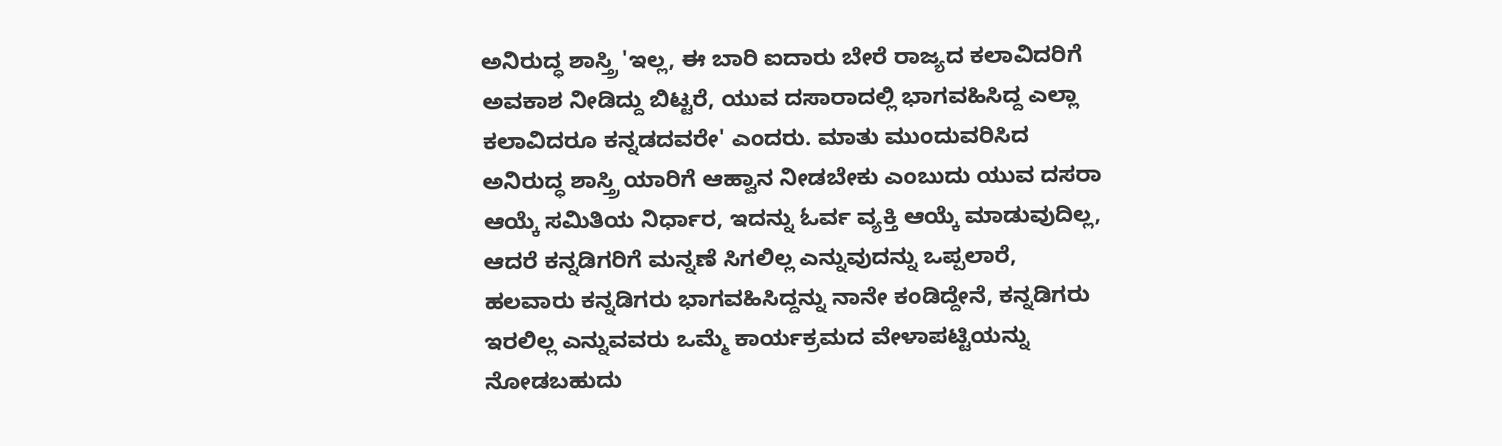ಅನಿರುದ್ಧ ಶಾಸ್ತ್ರಿ 'ಇಲ್ಲ, ಈ ಬಾರಿ ಐದಾರು ಬೇರೆ ರಾಜ್ಯದ ಕಲಾವಿದರಿಗೆ ಅವಕಾಶ ನೀಡಿದ್ದು ಬಿಟ್ಟರೆ, ಯುವ ದಸಾರಾದಲ್ಲಿ ಭಾಗವಹಿಸಿದ್ದ ಎಲ್ಲಾ ಕಲಾವಿದರೂ ಕನ್ನಡದವರೇ' ಎಂದರು. ಮಾತು ಮುಂದುವರಿಸಿದ ಅನಿರುದ್ಧ ಶಾಸ್ತ್ರಿ ಯಾರಿಗೆ ಆಹ್ವಾನ ನೀಡಬೇಕು ಎಂಬುದು ಯುವ ದಸರಾ ಆಯ್ಕೆ ಸಮಿತಿಯ ನಿರ್ಧಾರ, ಇದನ್ನು ಓರ್ವ ವ್ಯಕ್ತಿ ಆಯ್ಕೆ ಮಾಡುವುದಿಲ್ಲ, ಆದರೆ ಕನ್ನಡಿಗರಿಗೆ ಮನ್ನಣೆ ಸಿಗಲಿಲ್ಲ ಎನ್ನುವುದನ್ನು ಒಪ್ಪಲಾರೆ, ಹಲವಾರು ಕನ್ನಡಿಗರು ಭಾಗವಹಿಸಿದ್ದನ್ನು ನಾನೇ ಕಂಡಿದ್ದೇನೆ, ಕನ್ನಡಿಗರು ಇರಲಿಲ್ಲ ಎನ್ನುವವರು ಒಮ್ಮೆ ಕಾರ್ಯಕ್ರಮದ ವೇಳಾಪಟ್ಟಿಯನ್ನು ನೋಡಬಹುದು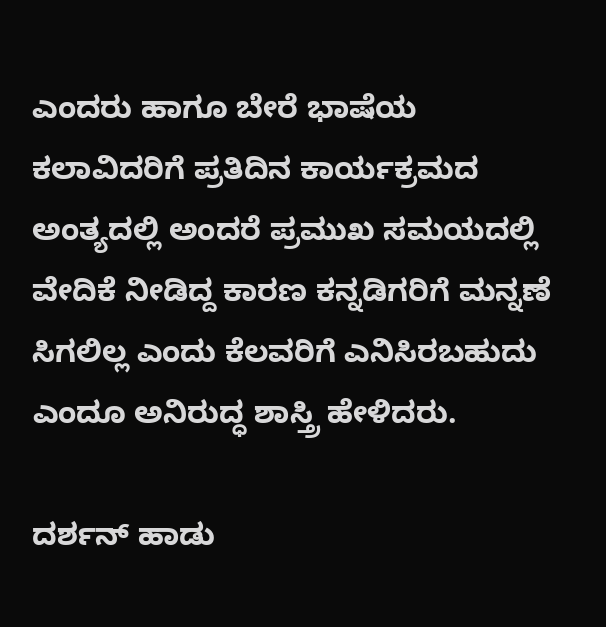ಎಂದರು ಹಾಗೂ ಬೇರೆ ಭಾಷೆಯ ಕಲಾವಿದರಿಗೆ ಪ್ರತಿದಿನ ಕಾರ್ಯಕ್ರಮದ ಅಂತ್ಯದಲ್ಲಿ ಅಂದರೆ ಪ್ರಮುಖ ಸಮಯದಲ್ಲಿ ವೇದಿಕೆ ನೀಡಿದ್ದ ಕಾರಣ ಕನ್ನಡಿಗರಿಗೆ ಮನ್ನಣೆ ಸಿಗಲಿಲ್ಲ ಎಂದು ಕೆಲವರಿಗೆ ಎನಿಸಿರಬಹುದು ಎಂದೂ ಅನಿರುದ್ಧ ಶಾಸ್ತ್ರಿ ಹೇಳಿದರು.

ದರ್ಶನ್ ಹಾಡು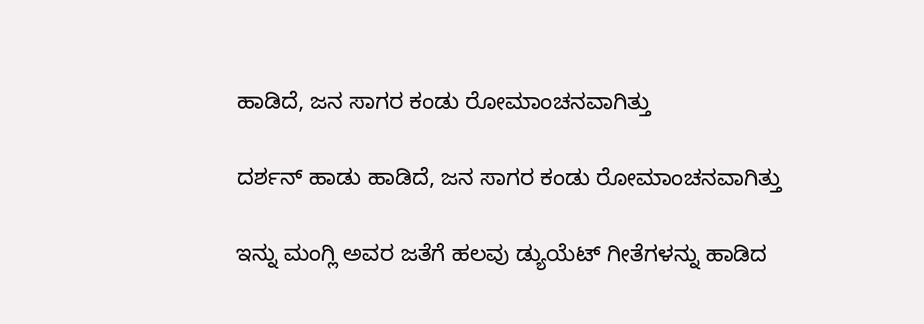ಹಾಡಿದೆ, ಜನ ಸಾಗರ ಕಂಡು ರೋಮಾಂಚನವಾಗಿತ್ತು

ದರ್ಶನ್ ಹಾಡು ಹಾಡಿದೆ, ಜನ ಸಾಗರ ಕಂಡು ರೋಮಾಂಚನವಾಗಿತ್ತು

ಇನ್ನು ಮಂಗ್ಲಿ ಅವರ ಜತೆಗೆ ಹಲವು ಡ್ಯುಯೆಟ್ ಗೀತೆಗಳನ್ನು ಹಾಡಿದ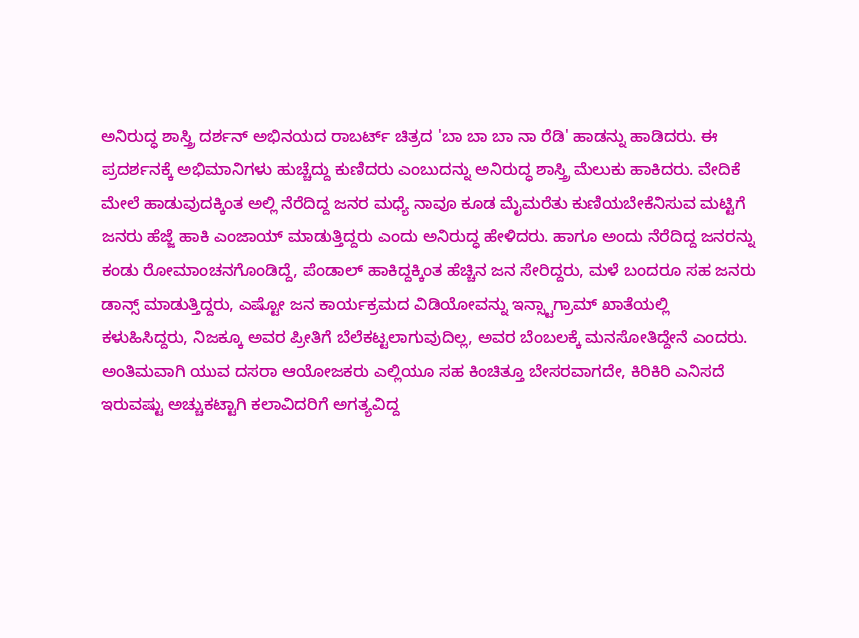ಅನಿರುದ್ಧ ಶಾಸ್ತ್ರಿ ದರ್ಶನ್ ಅಭಿನಯದ ರಾಬರ್ಟ್ ಚಿತ್ರದ 'ಬಾ ಬಾ ಬಾ ನಾ ರೆಡಿ' ಹಾಡನ್ನು ಹಾಡಿದರು. ಈ ಪ್ರದರ್ಶನಕ್ಕೆ ಅಭಿಮಾನಿಗಳು ಹುಚ್ಚೆದ್ದು ಕುಣಿದರು ಎಂಬುದನ್ನು ಅನಿರುದ್ಧ ಶಾಸ್ತ್ರಿ ಮೆಲುಕು ಹಾಕಿದರು. ವೇದಿಕೆ ಮೇಲೆ ಹಾಡುವುದಕ್ಕಿಂತ ಅಲ್ಲಿ ನೆರೆದಿದ್ದ ಜನರ ಮಧ್ಯೆ ನಾವೂ ಕೂಡ ಮೈಮರೆತು ಕುಣಿಯಬೇಕೆನಿಸುವ ಮಟ್ಟಿಗೆ ಜನರು ಹೆಜ್ಜೆ ಹಾಕಿ ಎಂಜಾಯ್ ಮಾಡುತ್ತಿದ್ದರು ಎಂದು ಅನಿರುದ್ಧ ಹೇಳಿದರು. ಹಾಗೂ ಅಂದು ನೆರೆದಿದ್ದ ಜನರನ್ನು ಕಂಡು ರೋಮಾಂಚನಗೊಂಡಿದ್ದೆ, ಪೆಂಡಾಲ್ ಹಾಕಿದ್ದಕ್ಕಿಂತ ಹೆಚ್ಚಿನ ಜನ ಸೇರಿದ್ದರು, ಮಳೆ ಬಂದರೂ ಸಹ ಜನರು ಡಾನ್ಸ್ ಮಾಡುತ್ತಿದ್ದರು, ಎಷ್ಟೋ ಜನ ಕಾರ್ಯಕ್ರಮದ ವಿಡಿಯೋವನ್ನು ಇನ್ಸ್ಟಾಗ್ರಾಮ್ ಖಾತೆಯಲ್ಲಿ ಕಳುಹಿಸಿದ್ದರು, ನಿಜಕ್ಕೂ ಅವರ ಪ್ರೀತಿಗೆ ಬೆಲೆಕಟ್ಟಲಾಗುವುದಿಲ್ಲ, ಅವರ ಬೆಂಬಲಕ್ಕೆ ಮನಸೋತಿದ್ದೇನೆ ಎಂದರು. ಅಂತಿಮವಾಗಿ ಯುವ ದಸರಾ ಆಯೋಜಕರು ಎಲ್ಲಿಯೂ ಸಹ ಕಿಂಚಿತ್ತೂ ಬೇಸರವಾಗದೇ, ಕಿರಿಕಿರಿ ಎನಿಸದೆ ಇರುವಷ್ಟು ಅಚ್ಚುಕಟ್ಟಾಗಿ ಕಲಾವಿದರಿಗೆ ಅಗತ್ಯವಿದ್ದ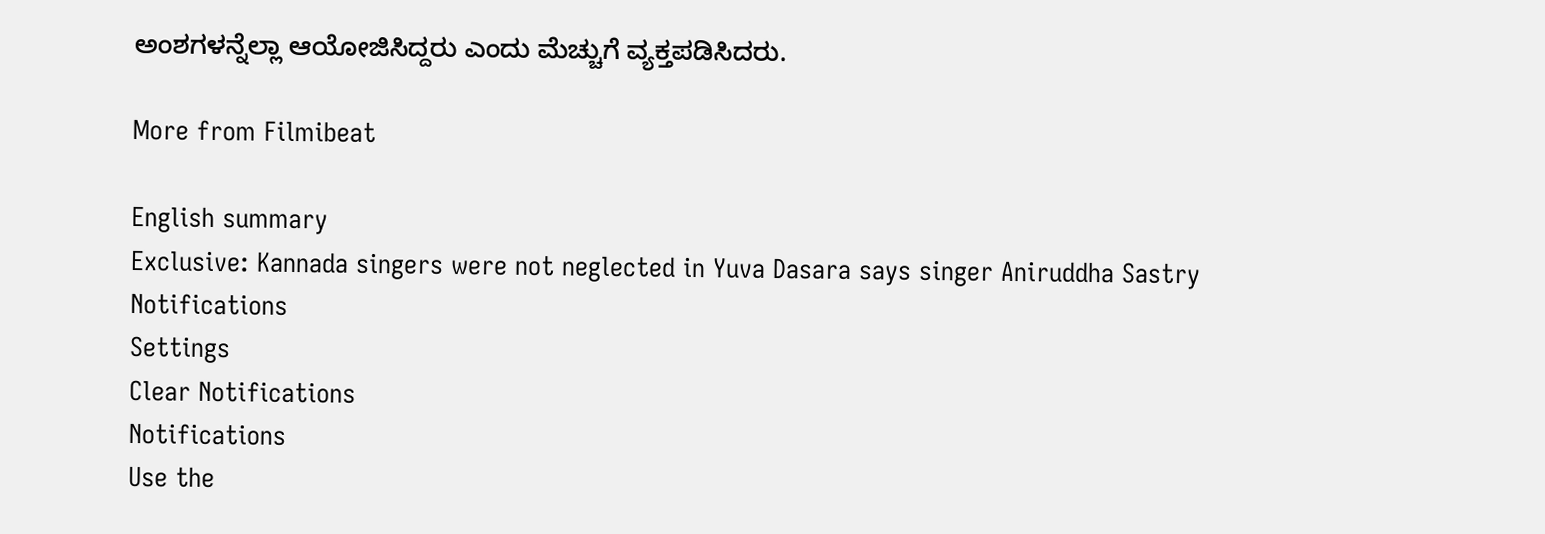ಅಂಶಗಳನ್ನೆಲ್ಲಾ ಆಯೋಜಿಸಿದ್ದರು ಎಂದು ಮೆಚ್ಚುಗೆ ವ್ಯಕ್ತಪಡಿಸಿದರು.

More from Filmibeat

English summary
Exclusive: Kannada singers were not neglected in Yuva Dasara says singer Aniruddha Sastry
Notifications
Settings
Clear Notifications
Notifications
Use the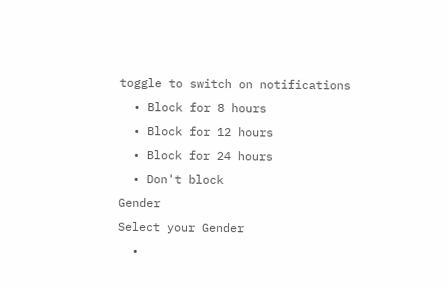toggle to switch on notifications
  • Block for 8 hours
  • Block for 12 hours
  • Block for 24 hours
  • Don't block
Gender
Select your Gender
  •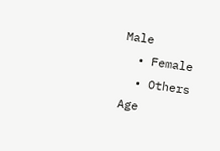Male
  • Female
  • Others
Age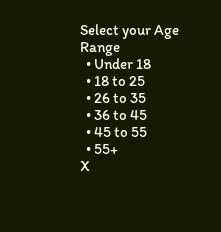Select your Age Range
  • Under 18
  • 18 to 25
  • 26 to 35
  • 36 to 45
  • 45 to 55
  • 55+
X